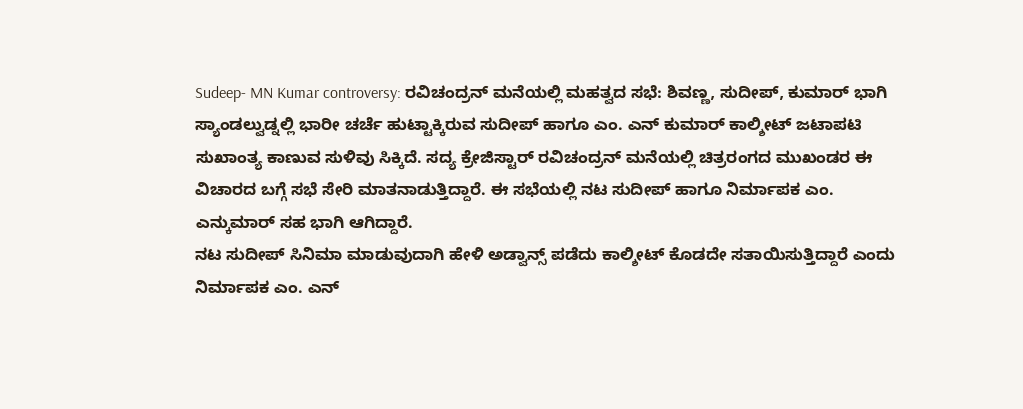Sudeep- MN Kumar controversy: ರವಿಚಂದ್ರನ್ ಮನೆಯಲ್ಲಿ ಮಹತ್ವದ ಸಭೆ: ಶಿವಣ್ಣ, ಸುದೀಪ್, ಕುಮಾರ್ ಭಾಗಿ
ಸ್ಯಾಂಡಲ್ವುಡ್ನಲ್ಲಿ ಭಾರೀ ಚರ್ಚೆ ಹುಟ್ಟಾಕ್ಕಿರುವ ಸುದೀಪ್ ಹಾಗೂ ಎಂ. ಎನ್ ಕುಮಾರ್ ಕಾಲ್ಶೀಟ್ ಜಟಾಪಟಿ ಸುಖಾಂತ್ಯ ಕಾಣುವ ಸುಳಿವು ಸಿಕ್ಕಿದೆ. ಸದ್ಯ ಕ್ರೇಜಿಸ್ಟಾರ್ ರವಿಚಂದ್ರನ್ ಮನೆಯಲ್ಲಿ ಚಿತ್ರರಂಗದ ಮುಖಂಡರ ಈ ವಿಚಾರದ ಬಗ್ಗೆ ಸಭೆ ಸೇರಿ ಮಾತನಾಡುತ್ತಿದ್ದಾರೆ. ಈ ಸಭೆಯಲ್ಲಿ ನಟ ಸುದೀಪ್ ಹಾಗೂ ನಿರ್ಮಾಪಕ ಎಂ. ಎನ್ಕುಮಾರ್ ಸಹ ಭಾಗಿ ಆಗಿದ್ದಾರೆ.
ನಟ ಸುದೀಪ್ ಸಿನಿಮಾ ಮಾಡುವುದಾಗಿ ಹೇಳಿ ಅಡ್ವಾನ್ಸ್ ಪಡೆದು ಕಾಲ್ಶೀಟ್ ಕೊಡದೇ ಸತಾಯಿಸುತ್ತಿದ್ದಾರೆ ಎಂದು ನಿರ್ಮಾಪಕ ಎಂ. ಎನ್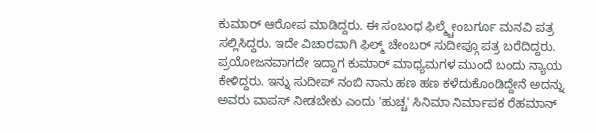ಕುಮಾರ್ ಆರೋಪ ಮಾಡಿದ್ದರು. ಈ ಸಂಬಂಧ ಫಿಲ್ಮ್ಚೇಂಬರ್ಗೂ ಮನವಿ ಪತ್ರ ಸಲ್ಲಿಸಿದ್ದರು. ಇದೇ ವಿಚಾರವಾಗಿ ಫಿಲ್ಮ್ ಚೇಂಬರ್ ಸುದೀಪ್ಗೂ ಪತ್ರ ಬರೆದಿದ್ದರು. ಪ್ರಯೋಜನವಾಗದೇ ಇದ್ದಾಗ ಕುಮಾರ್ ಮಾಧ್ಯಮಗಳ ಮುಂದೆ ಬಂದು ನ್ಯಾಯ ಕೇಳಿದ್ದರು. ಇನ್ನು ಸುದೀಪ್ ನಂಬಿ ನಾನು ಹಣ ಹಣ ಕಳೆದುಕೊಂಡಿದ್ದೇನೆ ಅದನ್ನು ಅವರು ವಾಪಸ್ ನೀಡಬೇಕು ಎಂದು 'ಹುಚ್ಚ' ಸಿನಿಮಾ ನಿರ್ಮಾಪಕ ರೆಹಮಾನ್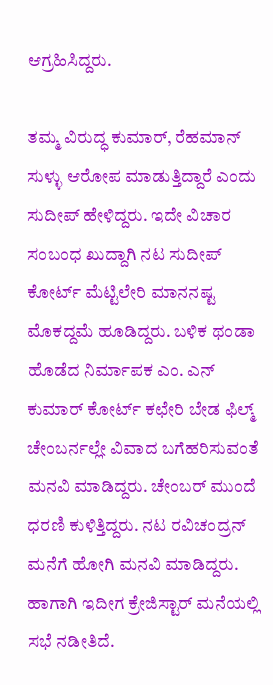ಆಗ್ರಹಿಸಿದ್ದರು.

ತಮ್ಮ ವಿರುದ್ಧ ಕುಮಾರ್, ರೆಹಮಾನ್ ಸುಳ್ಳು ಆರೋಪ ಮಾಡುತ್ತಿದ್ದಾರೆ ಎಂದು ಸುದೀಪ್ ಹೇಳಿದ್ದರು. ಇದೇ ವಿಚಾರ ಸಂಬಂಧ ಖುದ್ದಾಗಿ ನಟ ಸುದೀಪ್ ಕೋರ್ಟ್ ಮೆಟ್ಟಿಲೇರಿ ಮಾನನಷ್ಟ ಮೊಕದ್ದಮೆ ಹೂಡಿದ್ದರು. ಬಳಿಕ ಥಂಡಾ ಹೊಡೆದ ನಿರ್ಮಾಪಕ ಎಂ. ಎನ್ ಕುಮಾರ್ ಕೋರ್ಟ್ ಕಛೇರಿ ಬೇಡ ಫಿಲ್ಮ್ ಚೇಂಬರ್ನಲ್ಲೇ ವಿವಾದ ಬಗೆಹರಿಸುವಂತೆ ಮನವಿ ಮಾಡಿದ್ದರು. ಚೇಂಬರ್ ಮುಂದೆ ಧರಣಿ ಕುಳಿತ್ತಿದ್ದರು. ನಟ ರವಿಚಂದ್ರನ್ ಮನೆಗೆ ಹೋಗಿ ಮನವಿ ಮಾಡಿದ್ದರು. ಹಾಗಾಗಿ ಇದೀಗ ಕ್ರೇಜಿಸ್ಟಾರ್ ಮನೆಯಲ್ಲಿ ಸಭೆ ನಡೀತಿದೆ.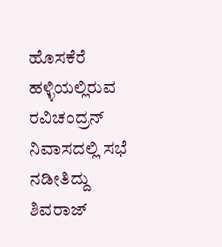ಹೊಸಕೆರೆ ಹಳ್ಳಿಯಲ್ಲಿರುವ ರವಿಚಂದ್ರನ್ ನಿವಾಸದಲ್ಲಿ ಸಭೆ ನಡೀತಿದ್ದು ಶಿವರಾಜ್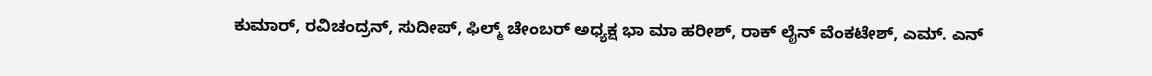ಕುಮಾರ್, ರವಿಚಂದ್ರನ್, ಸುದೀಪ್, ಫಿಲ್ಮ್ ಚೇಂಬರ್ ಅಧ್ಯಕ್ಷ ಭಾ ಮಾ ಹರೀಶ್, ರಾಕ್ ಲೈನ್ ವೆಂಕಟೇಶ್, ಎಮ್. ಎನ್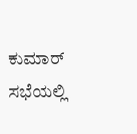ಕುಮಾರ್ ಸಭೆಯಲ್ಲಿ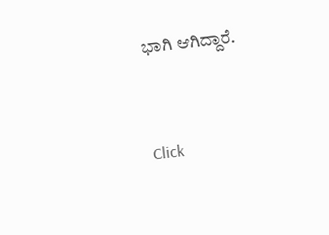ಭಾಗಿ ಆಗಿದ್ದಾರೆ.


Click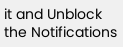it and Unblock the Notifications